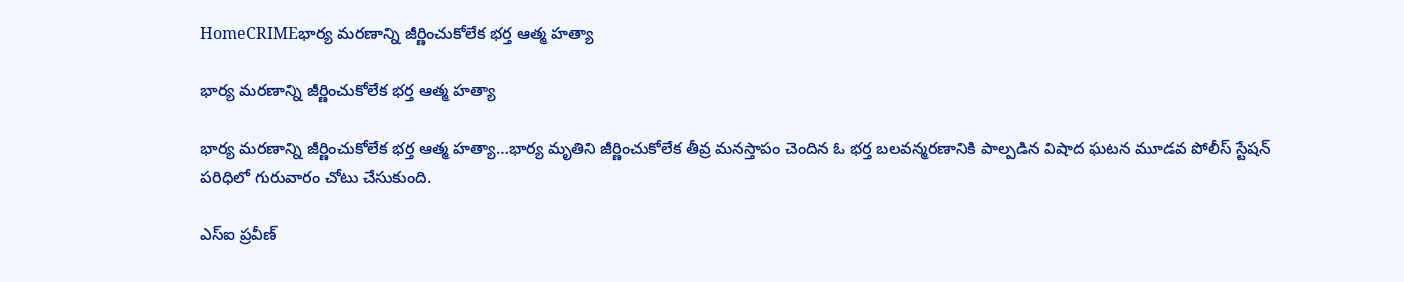HomeCRIMEభార్య మరణాన్ని జీర్ణించుకోలేక భర్త ఆత్మ హత్యా

భార్య మరణాన్ని జీర్ణించుకోలేక భర్త ఆత్మ హత్యా

భార్య మరణాన్ని జీర్ణించుకోలేక భర్త ఆత్మ హత్యా…భార్య మృతిని జీర్ణించుకోలేక తీవ్ర మనస్తాపం చెందిన ఓ భర్త బలవన్మరణానికి పాల్పడిన విషాద ఘటన మూడవ పోలీస్ స్టేషన్ పరిధిలో గురువారం చోటు చేసుకుంది.

ఎస్ఐ ప్రవీణ్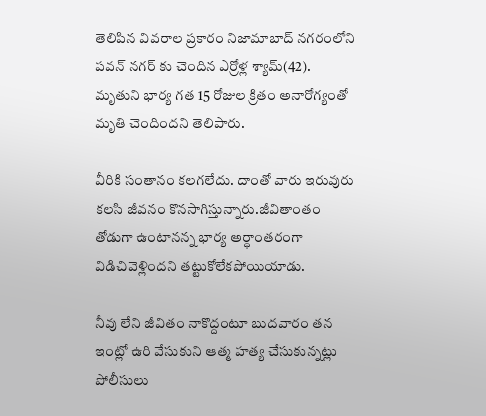తెలిపిన వివరాల ప్రకారం నిజామాబాద్ నగరంలోని పవన్ నగర్ కు చెందిన ఎర్రోళ్ల శ్యామ్(42). మృతుని భార్య గత 15 రోజుల క్రితం అనారోగ్యంతో మృతి చెందిందని తెలిపారు.

వీరికి సంతానం కలగలేదు. దాంతో వారు ఇరువురు కలసి జీవనం కొనసాగిస్తున్నారు.జీవితాంతం తోడుగా ఉంటానన్న భార్య అర్ధాంతరంగా విడిచివెళ్లిందని తట్టుకోలేకపోయియాడు.

నీవు లేని జీవితం నాకొద్దంటూ బుదవారం తన ఇంట్లో ఉరి వేసుకుని ఆత్మ హత్య చేసుకున్నట్లు పోలీసులు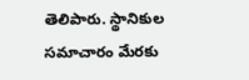తెలిపారు. స్థానికుల సమాచారం మేరకు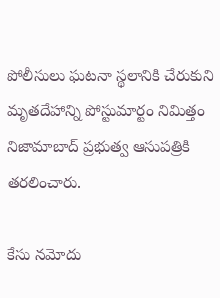పోలీసులు ఘటనా స్థలానికి చేరుకుని మృతదేహాన్ని పోస్టుమార్టం నిమిత్తం నిజామాబాద్ ప్రభుత్వ ఆసుపత్రికి తరలించారు.

కేసు నమోదు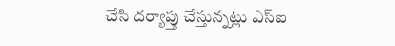చేసి దర్యాప్తు చేస్తున్నట్లు ఎస్ఐ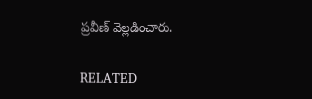ప్రవీణ్ వెల్లడించారు.

RELATED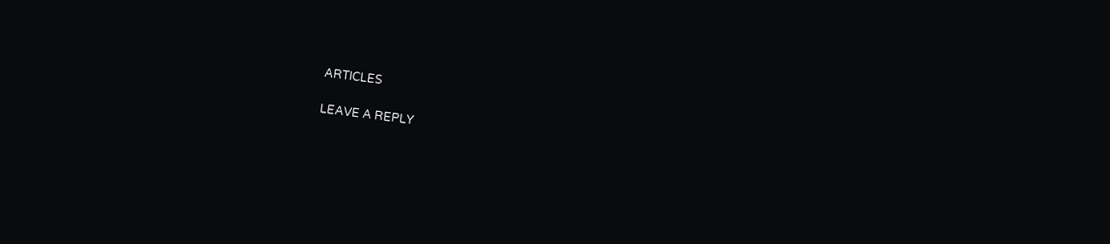ARTICLES

LEAVE A REPLY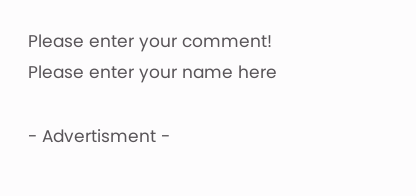Please enter your comment!
Please enter your name here

- Advertisment -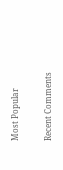Most Popular

Recent Comments